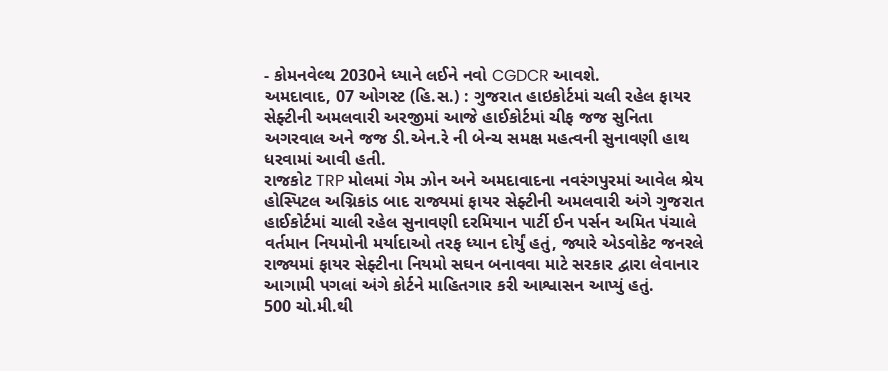- કોમનવેલ્થ 2030ને ધ્યાને લઈને નવો CGDCR આવશે.
અમદાવાદ, 07 ઓગસ્ટ (હિ.સ.) : ગુજરાત હાઇકોર્ટમાં ચલી રહેલ ફાયર સેફ્ટીની અમલવારી અરજીમાં આજે હાઈકોર્ટમાં ચીફ જજ સુનિતા અગરવાલ અને જજ ડી.એન.રે ની બેન્ચ સમક્ષ મહત્વની સુનાવણી હાથ ધરવામાં આવી હતી.
રાજકોટ TRP મોલમાં ગેમ ઝોન અને અમદાવાદના નવરંગપુરમાં આવેલ શ્રેય હોસ્પિટલ અગ્નિકાંડ બાદ રાજ્યમાં ફાયર સેફ્ટીની અમલવારી અંગે ગુજરાત હાઈકોર્ટમાં ચાલી રહેલ સુનાવણી દરમિયાન પાર્ટી ઈન પર્સન અમિત પંચાલે વર્તમાન નિયમોની મર્યાદાઓ તરફ ધ્યાન દોર્યું હતું, જ્યારે એડવોકેટ જનરલે રાજ્યમાં ફાયર સેફ્ટીના નિયમો સઘન બનાવવા માટે સરકાર દ્વારા લેવાનાર આગામી પગલાં અંગે કોર્ટને માહિતગાર કરી આશ્વાસન આપ્યું હતું.
500 ચો.મી.થી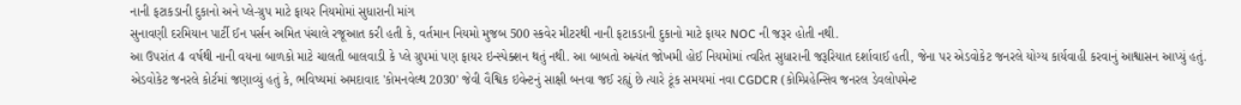નાની ફટાકડાની દુકાનો અને પ્લે-ગ્રુપ માટે ફાયર નિયમોમાં સુધારાની માંગ
સુનાવણી દરમિયાન પાર્ટી ઈન પર્સન અમિત પંચાલે રજૂઆત કરી હતી કે, વર્તમાન નિયમો મુજબ 500 સ્કવેર મીટરથી નાની ફટાકડાની દુકાનો માટે ફાયર NOC ની જરૂર હોતી નથી.
આ ઉપરાંત 4 વર્ષથી નાની વયના બાળકો માટે ચાલતી બાલવાડી કે પ્લે ગ્રુપમાં પણ ફાયર ઇન્સ્પેક્શન થતું નથી. આ બાબતો અત્યંત જોખમી હોઈ નિયમોમાં ત્વરિત સુધારાની જરૂરિયાત દર્શાવાઈ હતી, જેના પર એડવોકેટ જનરલે યોગ્ય કાર્યવાહી કરવાનું આશ્વાસન આપ્યું હતું.
એડવોકેટ જનરલે કોર્ટમાં જણાવ્યું હતું કે, ભવિષ્યમાં અમદાવાદ 'કોમનવેલ્થ 2030' જેવી વૈશ્વિક ઇવેન્ટનું સાક્ષી બનવા જઈ રહ્યું છે ત્યારે ટૂંક સમયમાં નવા CGDCR (કોમ્પ્રિહેન્સિવ જનરલ ડેવલોપમેન્ટ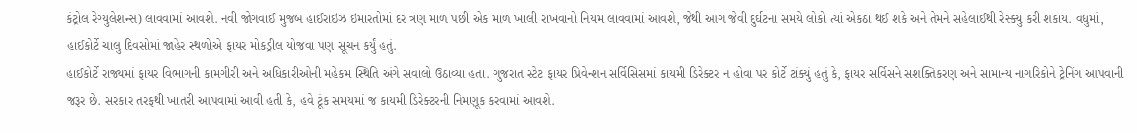કંટ્રોલ રેગ્યુલેશન્સ) લાવવામાં આવશે. નવી જોગવાઈ મુજબ હાઈરાઇઝ ઇમારતોમાં દર ત્રણ માળ પછી એક માળ ખાલી રાખવાનો નિયમ લાવવામાં આવશે, જેથી આગ જેવી દુર્ઘટના સમયે લોકો ત્યાં એકઠા થઈ શકે અને તેમને સહેલાઈથી રેસ્ક્યુ કરી શકાય. વધુમાં, હાઈકોર્ટે ચાલુ દિવસોમાં જાહેર સ્થળોએ ફાયર મોકડ્રીલ યોજવા પણ સૂચન કર્યું હતું.
હાઈકોર્ટે રાજ્યમાં ફાયર વિભાગની કામગીરી અને અધિકારીઓની મહેકમ સ્થિતિ અંગે સવાલો ઉઠાવ્યા હતા. ગુજરાત સ્ટેટ ફાયર પ્રિવેન્શન સર્વિસિસમાં કાયમી ડિરેક્ટર ન હોવા પર કોર્ટે ટાંક્યું હતું કે, ફાયર સર્વિસને સશક્તિકરણ અને સામાન્ય નાગરિકોને ટ્રેનિંગ આપવાની જરૂર છે. સરકાર તરફથી ખાતરી આપવામાં આવી હતી કે, હવે ટૂંક સમયમાં જ કાયમી ડિરેક્ટરની નિમણૂક કરવામાં આવશે.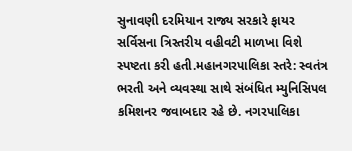સુનાવણી દરમિયાન રાજ્ય સરકારે ફાયર સર્વિસના ત્રિસ્તરીય વહીવટી માળખા વિશે સ્પષ્ટતા કરી હતી.મહાનગરપાલિકા સ્તરે: સ્વતંત્ર ભરતી અને વ્યવસ્થા સાથે સંબંધિત મ્યુનિસિપલ કમિશનર જવાબદાર રહે છે. નગરપાલિકા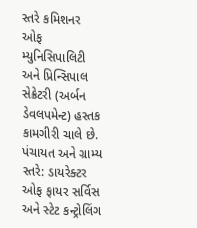સ્તરે કમિશનર ઓફ મ્યુનિસિપાલિટી અને પ્રિન્સિપાલ સેક્રેટરી (અર્બન ડેવલપમેન્ટ) હસ્તક કામગીરી ચાલે છે. પંચાયત અને ગ્રામ્ય સ્તરે: ડાયરેક્ટર ઓફ ફાયર સર્વિસ અને સ્ટેટ કન્ટ્રોલિંગ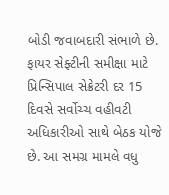બોડી જવાબદારી સંભાળે છે.
ફાયર સેફ્ટીની સમીક્ષા માટે પ્રિન્સિપાલ સેક્રેટરી દર 15 દિવસે સર્વોચ્ચ વહીવટી અધિકારીઓ સાથે બેઠક યોજે છે. આ સમગ્ર મામલે વધુ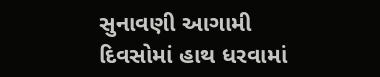સુનાવણી આગામી દિવસોમાં હાથ ધરવામાં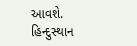આવશે.
હિન્દુસ્થાન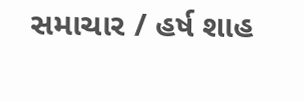સમાચાર / હર્ષ શાહ